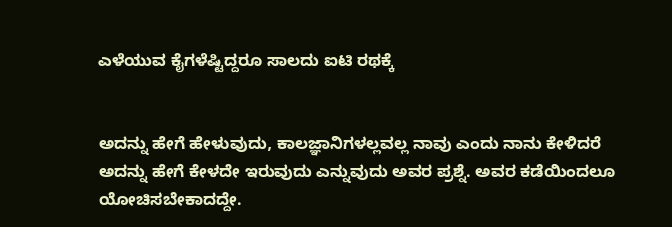ಎಳೆಯುವ ಕೈಗಳೆಷ್ಟಿದ್ದರೂ ಸಾಲದು ಐಟಿ ರಥಕ್ಕೆ


ಅದನ್ನು ಹೇಗೆ ಹೇಳುವುದು, ಕಾಲಜ್ಞಾನಿಗಳಲ್ಲವಲ್ಲ ನಾವು ಎಂದು ನಾನು ಕೇಳಿದರೆ ಅದನ್ನು ಹೇಗೆ ಕೇಳದೇ ಇರುವುದು ಎನ್ನುವುದು ಅವರ ಪ್ರಶ್ನೆ. ಅವರ ಕಡೆಯಿಂದಲೂ ಯೋಚಿಸಬೇಕಾದದ್ದೇ.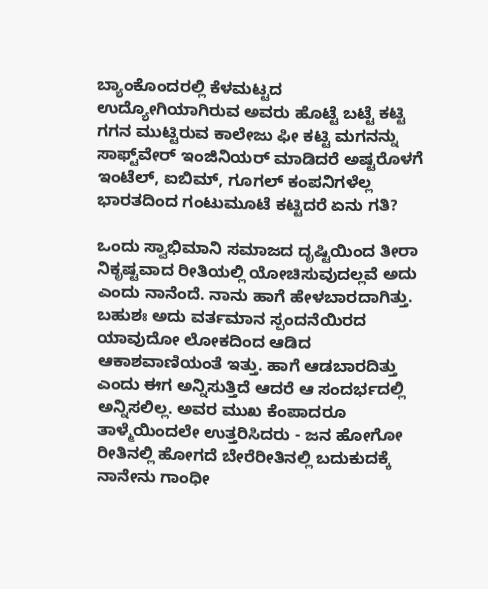ಬ್ಯಾಂಕೊಂದರಲ್ಲಿ ಕೆಳಮಟ್ಟದ ಉದ್ಯೋಗಿಯಾಗಿರುವ ಅವರು ಹೊಟ್ಟೆ ಬಟ್ಟೆ ಕಟ್ಟಿ ಗಗನ ಮುಟ್ಟಿರುವ ಕಾಲೇಜು ಫೀ ಕಟ್ಟಿ ಮಗನನ್ನು ಸಾಫ್ಟ್‌ವೇರ್‌ ಇಂಜಿನಿಯರ್ ಮಾಡಿದರೆ ಅಷ್ಟರೊಳಗೆ ಇಂಟೆಲ್, ಐಬಿಮ್, ಗೂಗಲ್ ಕಂಪನಿಗಳೆಲ್ಲ ಭಾರತದಿಂದ ಗಂಟುಮೂಟೆ ಕಟ್ಟಿದರೆ ಏನು ಗತಿ?

ಒಂದು ಸ್ವಾಭಿಮಾನಿ ಸಮಾಜದ ದೃಷ್ಟಿಯಿಂದ ತೀರಾ ನಿಕೃಷ್ಟವಾದ ರೀತಿಯಲ್ಲಿ ಯೋಚಿಸುವುದಲ್ಲವೆ ಅದು ಎಂದು ನಾನೆಂದೆ. ನಾನು ಹಾಗೆ ಹೇಳಬಾರದಾಗಿತ್ತು. ಬಹುಶಃ ಅದು ವರ್ತಮಾನ ಸ್ಪಂದನೆಯಿರದ ಯಾವುದೋ ಲೋಕದಿಂದ ಆಡಿದ ಆಕಾಶವಾಣಿಯಂತೆ ಇತ್ತು. ಹಾಗೆ ಆಡಬಾರದಿತ್ತು ಎಂದು ಈಗ ಅನ್ನಿಸುತ್ತಿದೆ ಆದರೆ ಆ ಸಂದರ್ಭದಲ್ಲಿ ಅನ್ನಿಸಲಿಲ್ಲ. ಅವರ ಮುಖ ಕೆಂಪಾದರೂ ತಾಳ್ಮೆಯಿಂದಲೇ ಉತ್ತರಿಸಿದರು - ಜನ ಹೋಗೋ ರೀತಿನಲ್ಲಿ ಹೋಗದೆ ಬೇರೆರೀತಿನಲ್ಲಿ ಬದುಕುದಕ್ಕೆ ನಾನೇನು ಗಾಂಧೀ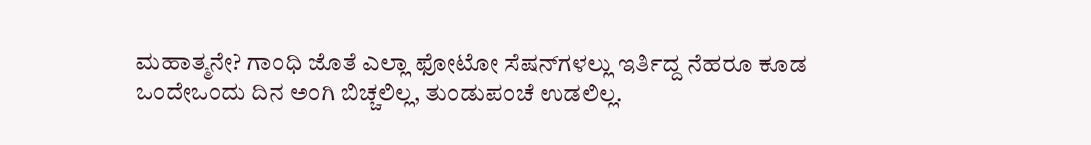ಮಹಾತ್ಮನೇ? ಗಾಂಧಿ ಜೊತೆ ಎಲ್ಲಾ ಫೋಟೋ ಸೆಷನ್‌ಗಳಲ್ಲು ಇರ್ತಿದ್ದ ನೆಹರೂ ಕೂಡ ಒಂದೇಒಂದು ದಿನ ಅಂಗಿ ಬಿಚ್ಚಲಿಲ್ಲ, ತುಂಡುಪಂಚೆ ಉಡಲಿಲ್ಲ.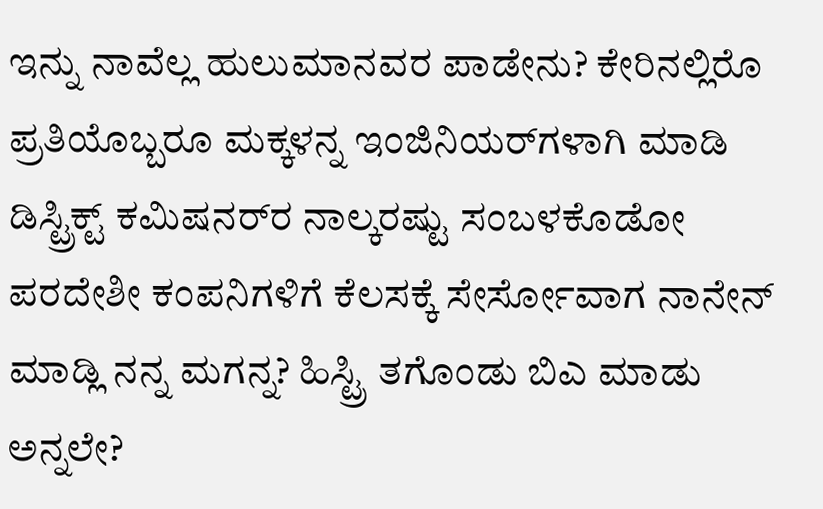ಇನ್ನು ನಾವೆಲ್ಲ ಹುಲುಮಾನವರ ಪಾಡೇನು? ಕೇರಿನಲ್ಲಿರೊ ಪ್ರತಿಯೊಬ್ಬರೂ ಮಕ್ಕಳನ್ನ ಇಂಜಿನಿಯರ್‌ಗಳಾಗಿ ಮಾಡಿ ಡಿಸ್ಟ್ರಿಕ್ಟ್ ಕಮಿಷನರ್‌ರ ನಾಲ್ಕರಷ್ಟು ಸಂಬಳಕೊಡೋ ಪರದೇಶೀ ಕಂಪನಿಗಳಿಗೆ ಕೆಲಸಕ್ಕೆ ಸೇರ್ಸೋವಾಗ ನಾನೇನ್ ಮಾಡ್ಲಿ ನನ್ನ ಮಗನ್ನ? ಹಿಸ್ಟ್ರಿ ತಗೊಂಡು ಬಿಎ ಮಾಡು ಅನ್ನಲೇ?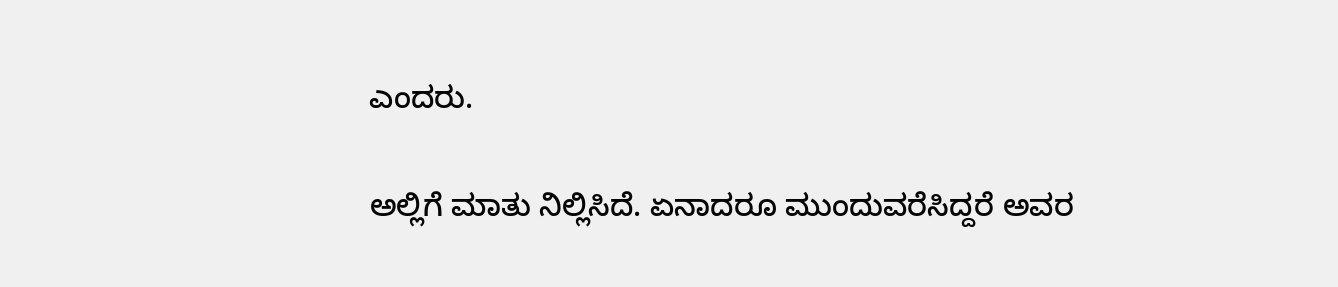ಎಂದರು.

ಅಲ್ಲಿಗೆ ಮಾತು ನಿಲ್ಲಿಸಿದೆ. ಏನಾದರೂ ಮುಂದುವರೆಸಿದ್ದರೆ ಅವರ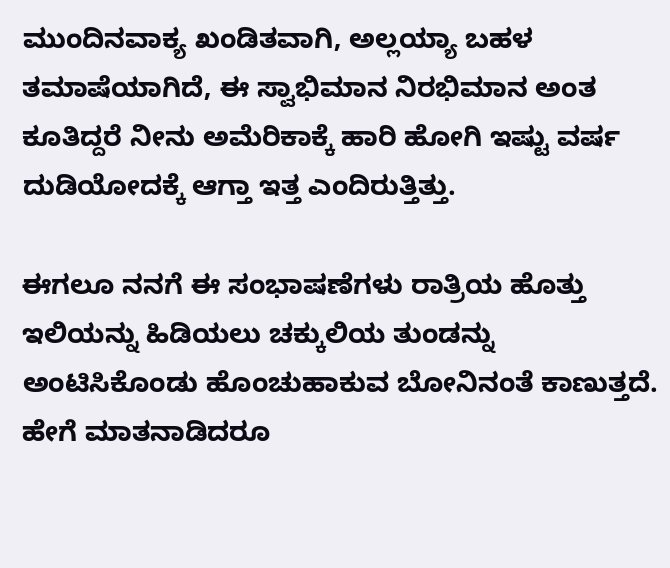ಮುಂದಿನವಾಕ್ಯ ಖಂಡಿತವಾಗಿ, ಅಲ್ಲಯ್ಯಾ ಬಹಳ ತಮಾಷೆಯಾಗಿದೆ, ಈ ಸ್ವಾಭಿಮಾನ ನಿರಭಿಮಾನ ಅಂತ ಕೂತಿದ್ದರೆ ನೀನು ಅಮೆರಿಕಾಕ್ಕೆ ಹಾರಿ ಹೋಗಿ ಇಷ್ಟು ವರ್ಷ ದುಡಿಯೋದಕ್ಕೆ ಆಗ್ತಾ ಇತ್ತ ಎಂದಿರುತ್ತಿತ್ತು.

ಈಗಲೂ ನನಗೆ ಈ ಸಂಭಾಷಣೆಗಳು ರಾತ್ರಿಯ ಹೊತ್ತು ಇಲಿಯನ್ನು ಹಿಡಿಯಲು ಚಕ್ಕುಲಿಯ ತುಂಡನ್ನು ಅಂಟಿಸಿಕೊಂಡು ಹೊಂಚುಹಾಕುವ ಬೋನಿನಂತೆ ಕಾಣುತ್ತದೆ. ಹೇಗೆ ಮಾತನಾಡಿದರೂ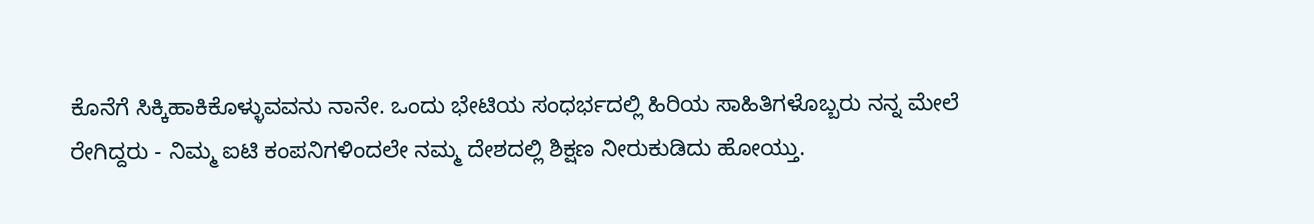ಕೊನೆಗೆ ಸಿಕ್ಕಿಹಾಕಿಕೊಳ್ಳುವವನು ನಾನೇ. ಒಂದು ಭೇಟಿಯ ಸಂಧರ್ಭದಲ್ಲಿ ಹಿರಿಯ ಸಾಹಿತಿಗಳೊಬ್ಬರು ನನ್ನ ಮೇಲೆ ರೇಗಿದ್ದರು - ನಿಮ್ಮ ಐಟಿ ಕಂಪನಿಗಳಿಂದಲೇ ನಮ್ಮ ದೇಶದಲ್ಲಿ ಶಿಕ್ಷಣ ನೀರುಕುಡಿದು ಹೋಯ್ತು.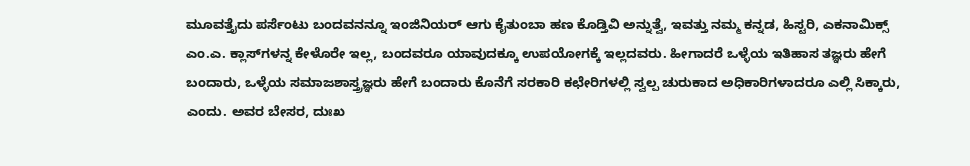ಮೂವತ್ತೈದು ಪರ್ಸೆಂಟು ಬಂದವನನ್ನೂ ಇಂಜಿನಿಯರ್ ಆಗು ಕೈತುಂಬಾ ಹಣ ಕೊಡ್ತಿವಿ ಅನ್ನುತ್ವೆ, ಇವತ್ತು ನಮ್ಮ ಕನ್ನಡ, ಹಿಸ್ಟರಿ, ಎಕನಾಮಿಕ್ಸ್ ಎಂ.ಎ. ಕ್ಲಾಸ್‌ಗಳನ್ನ ಕೇಳೊರೇ ಇಲ್ಲ, ಬಂದವರೂ ಯಾವುದಕ್ಕೂ ಉಪಯೋಗಕ್ಕೆ ಇಲ್ಲದವರು. ಹೀಗಾದರೆ ಒಳ್ಳೆಯ ಇತಿಹಾಸ ತಜ್ಞರು ಹೇಗೆ ಬಂದಾರು, ಒಳ್ಳೆಯ ಸಮಾಜಶಾಸ್ತ್ರಜ್ಞರು ಹೇಗೆ ಬಂದಾರು ಕೊನೆಗೆ ಸರಕಾರಿ ಕಛೇರಿಗಳಲ್ಲಿ ಸ್ವಲ್ಪ ಚುರುಕಾದ ಅಧಿಕಾರಿಗಳಾದರೂ ಎಲ್ಲಿ ಸಿಕ್ಕಾರು, ಎಂದು. ಅವರ ಬೇಸರ, ದುಃಖ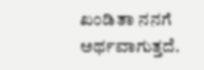ಖಂಡಿತಾ ನನಗೆ ಅರ್ಥವಾಗುತ್ತದೆ.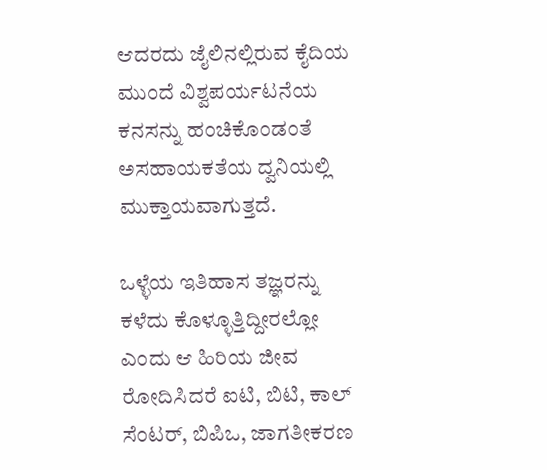ಆದರದು ಜೈಲಿನಲ್ಲಿರುವ ಕೈದಿಯ ಮುಂದೆ ವಿಶ್ವಪರ್ಯಟನೆಯ ಕನಸನ್ನು ಹಂಚಿಕೊಂಡಂತೆ ಅಸಹಾಯಕತೆಯ ದ್ವನಿಯಲ್ಲಿ ಮುಕ್ತಾಯವಾಗುತ್ತದೆ.

ಒಳ್ಳೆಯ ಇತಿಹಾಸ ತಜ್ಞರನ್ನು ಕಳೆದು ಕೊಳ್ಳೂತ್ತಿದ್ದೀರಲ್ಲೋ ಎಂದು ಆ ಹಿರಿಯ ಜೀವ ರೋದಿಸಿದರೆ ಐಟಿ, ಬಿಟಿ, ಕಾಲ್ ಸೆಂಟರ್, ಬಿಪಿಒ, ಜಾಗತೀಕರಣ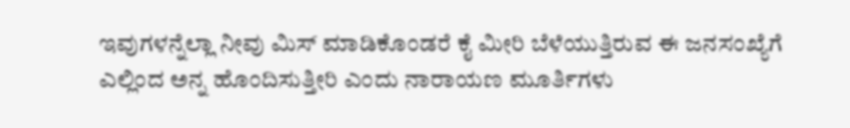ಇವುಗಳನ್ನೆಲ್ಲಾ ನೀವು ಮಿಸ್ ಮಾಡಿಕೊಂಡರೆ ಕೈ ಮೀರಿ ಬೆಳೆಯುತ್ತಿರುವ ಈ ಜನಸಂಖ್ಯೆಗೆ ಎಲ್ಲಿಂದ ಅನ್ನ ಹೊಂದಿಸುತ್ತೀರಿ ಎಂದು ನಾರಾಯಣ ಮೂರ್ತಿಗಳು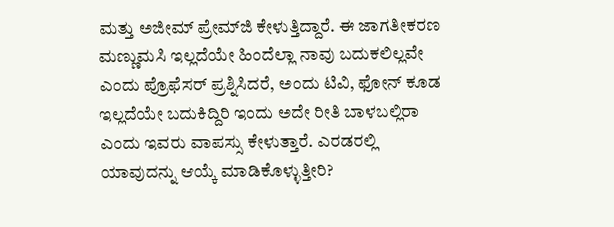ಮತ್ತು ಅಜೀಮ್ ಪ್ರೇಮ್‌ಜಿ ಕೇಳುತ್ತಿದ್ದಾರೆ. ಈ ಜಾಗತೀಕರಣ ಮಣ್ಣುಮಸಿ ಇಲ್ಲದೆಯೇ ಹಿಂದೆಲ್ಲಾ ನಾವು ಬದುಕಲಿಲ್ಲವೇ ಎಂದು ಪ್ರೊಫೆಸರ್ ಪ್ರಶ್ನಿಸಿದರೆ, ಅಂದು ಟಿವಿ, ಫೋನ್ ಕೂಡ ಇಲ್ಲದೆಯೇ ಬದುಕಿದ್ದಿರಿ ಇಂದು ಅದೇ ರೀತಿ ಬಾಳಬಲ್ಲಿರಾ ಎಂದು ಇವರು ವಾಪಸ್ಸು ಕೇಳುತ್ತಾರೆ. ಎರಡರಲ್ಲಿ ಯಾವುದನ್ನು ಆಯ್ಕೆ ಮಾಡಿಕೊಳ್ಳುತ್ತೀರಿ?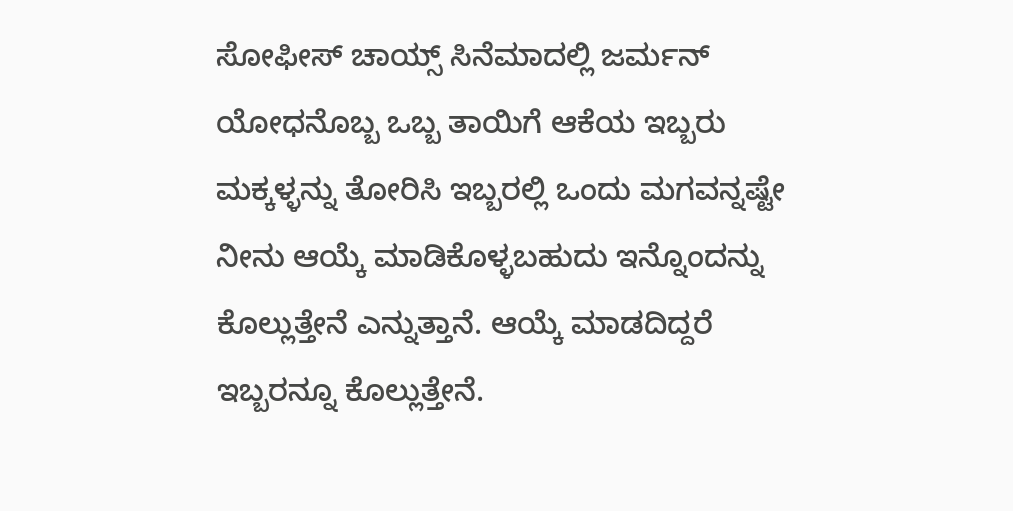ಸೋಫೀಸ್ ಚಾಯ್ಸ್ ಸಿನೆಮಾದಲ್ಲಿ ಜರ್ಮನ್ ಯೋಧನೊಬ್ಬ ಒಬ್ಬ ತಾಯಿಗೆ ಆಕೆಯ ಇಬ್ಬರು ಮಕ್ಕಳ್ಳನ್ನು ತೋರಿಸಿ ಇಬ್ಬರಲ್ಲಿ ಒಂದು ಮಗವನ್ನಷ್ಟೇ ನೀನು ಆಯ್ಕೆ ಮಾಡಿಕೊಳ್ಳಬಹುದು ಇನ್ನೊಂದನ್ನು ಕೊಲ್ಲುತ್ತೇನೆ ಎನ್ನುತ್ತಾನೆ. ಆಯ್ಕೆ ಮಾಡದಿದ್ದರೆ ಇಬ್ಬರನ್ನೂ ಕೊಲ್ಲುತ್ತೇನೆ.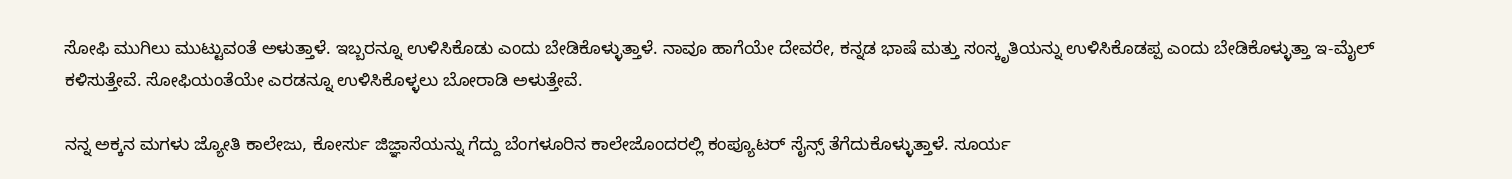ಸೋಫಿ ಮುಗಿಲು ಮುಟ್ಟುವಂತೆ ಅಳುತ್ತಾಳೆ. ಇಬ್ಬರನ್ನೂ ಉಳಿಸಿಕೊಡು ಎಂದು ಬೇಡಿಕೊಳ್ಳುತ್ತಾಳೆ. ನಾವೂ ಹಾಗೆಯೇ ದೇವರೇ, ಕನ್ನಡ ಭಾಷೆ ಮತ್ತು ಸಂಸ್ಕೃತಿಯನ್ನು ಉಳಿಸಿಕೊಡಪ್ಪ ಎಂದು ಬೇಡಿಕೊಳ್ಳುತ್ತಾ ಇ-ಮೈಲ್ ಕಳಿಸುತ್ತೇವೆ. ಸೋಫಿಯಂತೆಯೇ ಎರಡನ್ನೂ ಉಳಿಸಿಕೊಳ್ಳಲು ಬೋರಾಡಿ ಅಳುತ್ತೇವೆ.

ನನ್ನ ಅಕ್ಕನ ಮಗಳು ಜ್ಯೋತಿ ಕಾಲೇಜು, ಕೋರ್ಸು ಜಿಜ್ಞಾಸೆಯನ್ನು ಗೆದ್ದು ಬೆಂಗಳೂರಿನ ಕಾಲೇಜೊಂದರಲ್ಲಿ ಕಂಪ್ಯೂಟರ್ ಸೈನ್ಸ್ ತೆಗೆದುಕೊಳ್ಳುತ್ತಾಳೆ. ಸೂರ್ಯ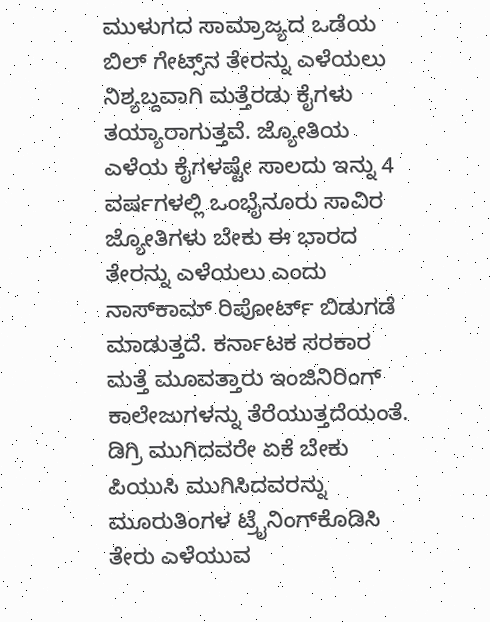ಮುಳುಗದ ಸಾಮ್ರಾಜ್ಯದ ಒಡೆಯ ಬಿಲ್ ಗೇಟ್ಸ್‌ನ ತೇರನ್ನು ಎಳೆಯಲು ನಿಶ್ಯಬ್ದವಾಗಿ ಮತ್ತೆರಡು ಕೈಗಳು ತಯ್ಯಾರಾಗುತ್ತವೆ. ಜ್ಯೋತಿಯ ಎಳೆಯ ಕೈಗಳಷ್ಟೇ ಸಾಲದು ಇನ್ನು 4 ವರ್ಷಗಳಲ್ಲಿ ಒಂಭೈನೂರು ಸಾವಿರ ಜ್ಯೋತಿಗಳು ಬೇಕು ಈ ಭಾರದ ತೇರನ್ನು ಎಳೆಯಲು ಎಂದು ನಾಸ್‌ಕಾಮ್ ರಿಪೋರ್ಟ್ ಬಿಡುಗಡೆ ಮಾಡುತ್ತದೆ. ಕರ್ನಾಟಕ ಸರಕಾರ ಮತ್ತೆ ಮೂವತ್ತಾರು ಇಂಜಿನಿರಿಂಗ್ ಕಾಲೇಜುಗಳನ್ನು ತೆರೆಯುತ್ತದೆಯಂತೆ. ಡಿಗ್ರಿ ಮುಗಿದವರೇ ಏಕೆ ಬೇಕು ಪಿಯುಸಿ ಮುಗಿಸಿದವರನ್ನು ಮೂರುತಿಂಗಳ ಟ್ರೈನಿಂಗ್‌ಕೊಡಿಸಿ ತೇರು ಎಳೆಯುವ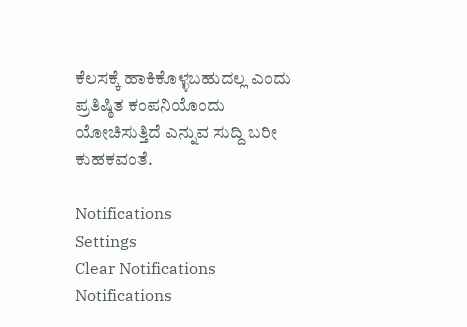ಕೆಲಸಕ್ಕೆ ಹಾಕಿಕೊಳ್ಳಬಹುದಲ್ಲ ಎಂದು ಪ್ರತಿಷ್ಠಿತ ಕಂಪನಿಯೊಂದು ಯೋಚಿಸುತ್ತಿದೆ ಎನ್ನುವ ಸುದ್ದಿ ಬರೀ ಕುಹಕವಂತೆ.

Notifications
Settings
Clear Notifications
Notifications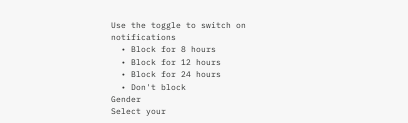Use the toggle to switch on notifications
  • Block for 8 hours
  • Block for 12 hours
  • Block for 24 hours
  • Don't block
Gender
Select your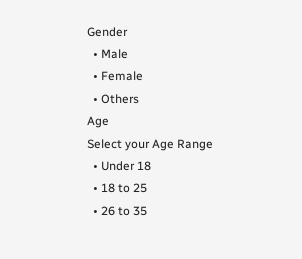Gender
  • Male
  • Female
  • Others
Age
Select your Age Range
  • Under 18
  • 18 to 25
  • 26 to 35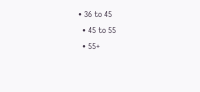• 36 to 45
  • 45 to 55
  • 55+